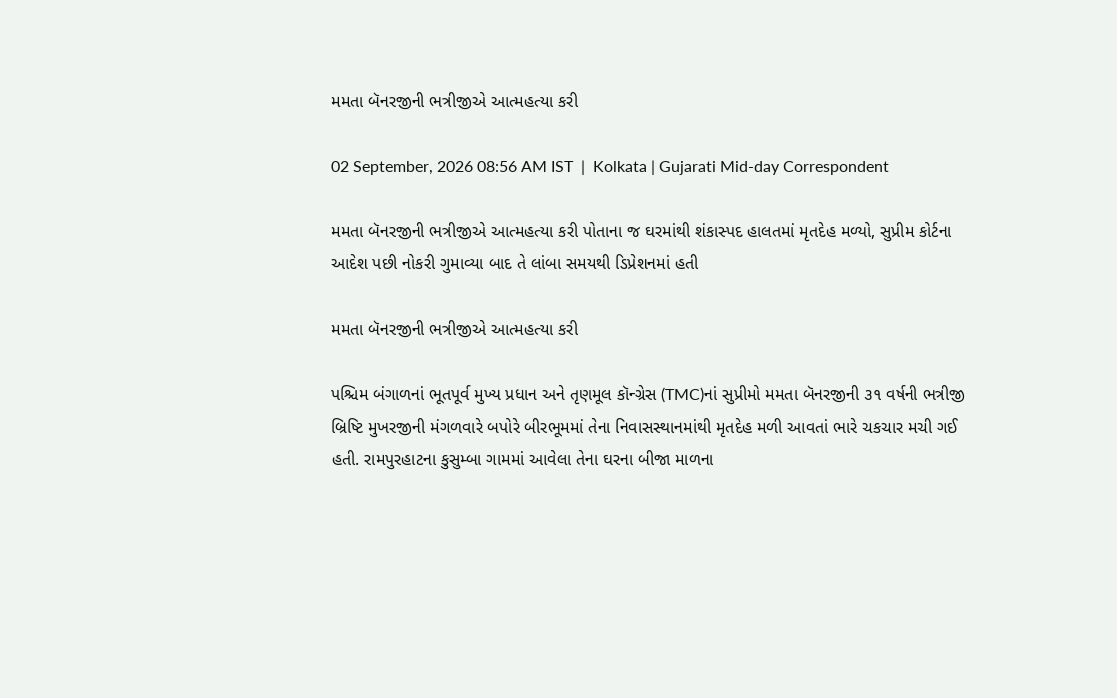મમતા બૅનરજીની ભત્રીજીએ આત્મહત્યા કરી

02 September, 2026 08:56 AM IST  |  Kolkata | Gujarati Mid-day Correspondent

મમતા બૅનરજીની ભત્રીજીએ આત્મહત્યા કરી પોતાના જ ઘરમાંથી શંકાસ્પદ હાલતમાં મૃતદેહ મળ્યો, સુપ્રીમ કોર્ટના આદેશ પછી નોકરી ગુમાવ્યા બાદ તે લાંબા સમયથી ડિપ્રેશનમાં હતી

મમતા બૅનરજીની ભત્રીજીએ આત્મહત્યા કરી

પશ્ચિમ બંગાળનાં ભૂતપૂર્વ મુખ્ય પ્રધાન અને તૃણમૂલ કૉન્ગ્રેસ (TMC)નાં સુપ્રીમો મમતા બૅનરજીની ૩૧ વર્ષની ભત્રીજી બ્રિષ્ટિ મુખરજીની મંગળવારે બપોરે બીરભૂમમાં તેના નિવાસસ્થાનમાંથી મૃતદેહ મળી આવતાં ભારે ચકચાર મચી ગઈ હતી. રામપુરહાટના કુસુમ્બા ગામમાં આવેલા તેના ઘરના બીજા માળના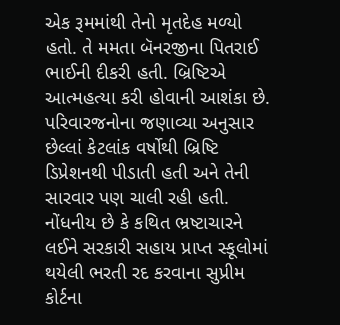એક રૂમમાંથી તેનો મૃતદેહ મળ્યો હતો. તે મમતા બૅનરજીના પિતરાઈ ભાઈની દીકરી હતી. બ્રિષ્ટિએ આત્મહત્યા કરી હોવાની આશંકા છે.
પરિવારજનોના જણાવ્યા અનુસાર છેલ્લાં કેટલાંક વર્ષોથી બ્રિષ્ટિ ડિપ્રેશનથી પીડાતી હતી અને તેની સારવાર પણ ચાલી રહી હતી. નોંધનીય છે કે કથિત ભ્રષ્ટાચારને લઈને સરકારી સહાય પ્રાપ્ત સ્કૂલોમાં થયેલી ભરતી રદ કરવાના સુપ્રીમ કોર્ટના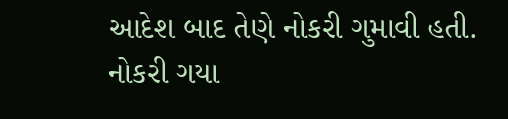આદેશ બાદ તેણે નોકરી ગુમાવી હતી. નોકરી ગયા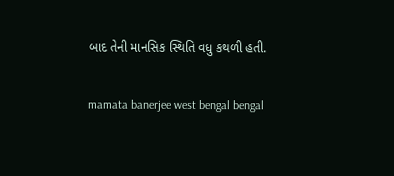બાદ તેની માનસિક સ્થિતિ વધુ કથળી હતી.

mamata banerjee west bengal bengal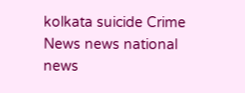kolkata suicide Crime News news national news